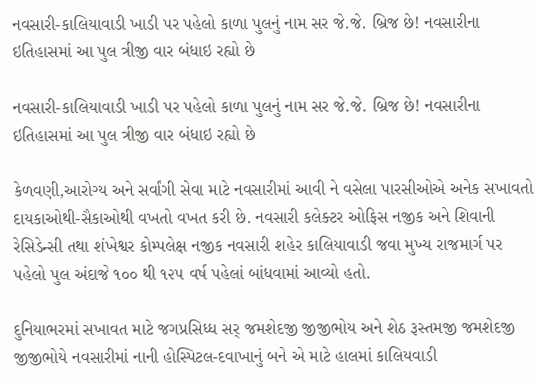નવસારી-કાલિયાવાડી ખાડી પર પહેલો કાળા પુલનું નામ સર જે.જે. બ્રિજ છે! નવસારીના ઇતિહાસમાં આ પુલ ત્રીજી વાર બંધાઇ રહ્યો છે

નવસારી-કાલિયાવાડી ખાડી પર પહેલો કાળા પુલનું નામ સર જે.જે. બ્રિજ છે! નવસારીના ઇતિહાસમાં આ પુલ ત્રીજી વાર બંધાઇ રહ્યો છે

કેળવણી,આરોગ્ય અને સર્વાંગી સેવા માટે નવસારીમાં આવી ને વસેલા પારસીઓએ અનેક સખાવતો દાયકાઓથી-સૈકાઓથી વખતો વખત કરી છે. નવસારી કલેક્ટર ઓફિસ નજીક અને શિવાની રેસિડેન્સી તથા શંખેશ્વર કોમ્પલેક્ષ નજીક નવસારી શહેર કાલિયાવાડી જવા મુખ્ય રાજમાર્ગ પર પહેલો પુલ અંદાજે ૧૦૦ થી ૧૨૫ વર્ષ પહેલાં બાંધવામાં આવ્યો હતો.

દુનિયાભરમાં સખાવત માટે જગપ્રસિધ્ધ સર્ જમશેદજી જીજીભોય અને શેઠ રૂસ્તમજી જમશેદજી જીજીભોયે નવસારીમાં નાની હોસ્પિટલ-દવાખાનું બને એ માટે હાલમાં કાલિયવાડી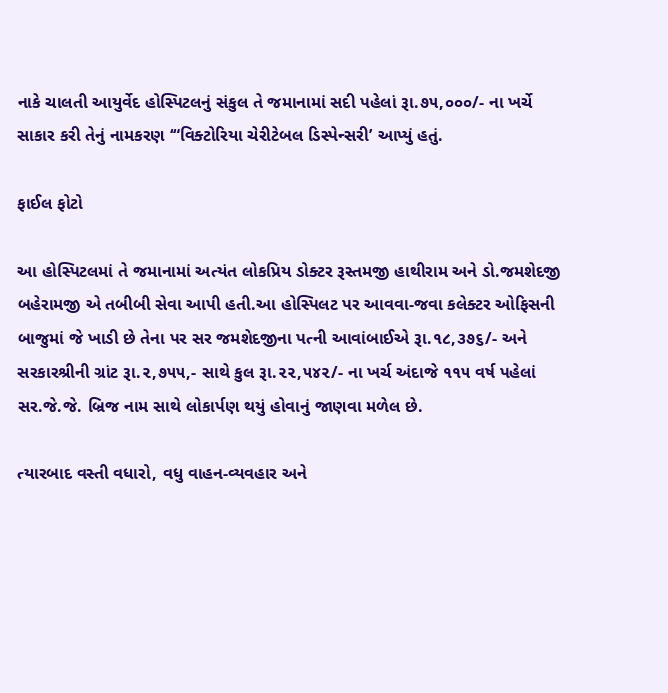નાકે ચાલતી આયુર્વેદ હોસ્પિટલનું સંકુલ તે જમાનામાં સદી પહેલાં રૂા.૭૫,૦૦૦/- ના ખર્ચે સાકાર કરી તેનું નામકરણ ‘“વિક્ટોરિયા ચેરીટેબલ ડિસ્પેન્સરી’ આપ્યું હતું.

ફાઈલ ફોટો

આ હોસ્પિટલમાં તે જમાનામાં અત્યંત લોકપ્રિય ડોક્ટર રૂસ્તમજી હાથીરામ અને ડો.જમશેદજી બહેરામજી એ તબીબી સેવા આપી હતી.આ હોસ્પિલટ પર આવવા-જવા કલેક્ટર ઓફિસની બાજુમાં જે ખાડી છે તેના પર સર જમશેદજીના પત્ની આવાંબાઈએ રૂા.૧૮,૩૭૬/- અને સરકારશ્રીની ગ્રાંટ રૂા.૨,૭૫૫,- સાથે કુલ રૂા.૨૨,૫૪૨/- ના ખર્ચ અંદાજે ૧૧૫ વર્ષ પહેલાં સર.જે.જે. બ્રિજ નામ સાથે લોકાર્પણ થયું હોવાનું જાણવા મળેલ છે.

ત્યારબાદ વસ્તી વધારો, વધુ વાહન-વ્યવહાર અને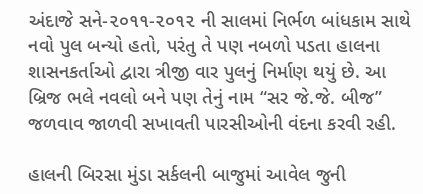અંદાજે સને-૨૦૧૧-૨૦૧૨ ની સાલમાં નિર્ભળ બાંધકામ સાથે નવો પુલ બન્યો હતો, પરંતુ તે પણ નબળો પડતા હાલના શાસનકર્તાઓ દ્વારા ત્રીજી વાર પુલનું નિર્માણ થયું છે. આ બ્રિજ ભલે નવલો બને પણ તેનું નામ “સર જે.જે. બીજ” જળવાવ જાળવી સખાવતી પારસીઓની વંદના કરવી રહી.

હાલની બિરસા મુંડા સર્કલની બાજુમાં આવેલ જુની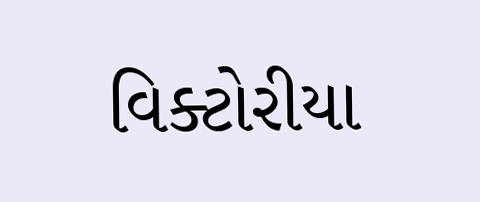વિક્ટોરીયા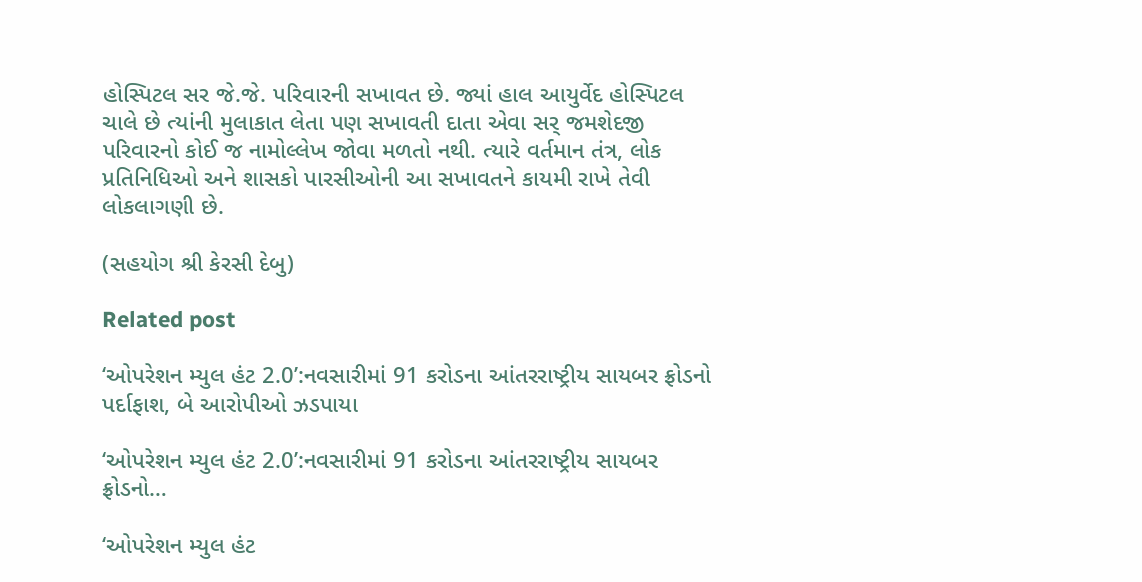હોસ્પિટલ સર જે.જે. પરિવારની સખાવત છે. જ્યાં હાલ આયુર્વેદ હોસ્પિટલ ચાલે છે ત્યાંની મુલાકાત લેતા પણ સખાવતી દાતા એવા સર્ જમશેદજી પરિવારનો કોઈ જ નામોલ્લેખ જોવા મળતો નથી. ત્યારે વર્તમાન તંત્ર, લોક પ્રતિનિધિઓ અને શાસકો પારસીઓની આ સખાવતને કાયમી રાખે તેવી લોકલાગણી છે.

(સહયોગ શ્રી કેરસી દેબુ)

Related post

‘ઓપરેશન મ્યુલ હંટ 2.0’:નવસારીમાં 91 કરોડના આંતરરાષ્ટ્રીય સાયબર ફ્રોડનો પર્દાફાશ, બે આરોપીઓ ઝડપાયા

‘ઓપરેશન મ્યુલ હંટ 2.0’:નવસારીમાં 91 કરોડના આંતરરાષ્ટ્રીય સાયબર ફ્રોડનો…

‘ઓપરેશન મ્યુલ હંટ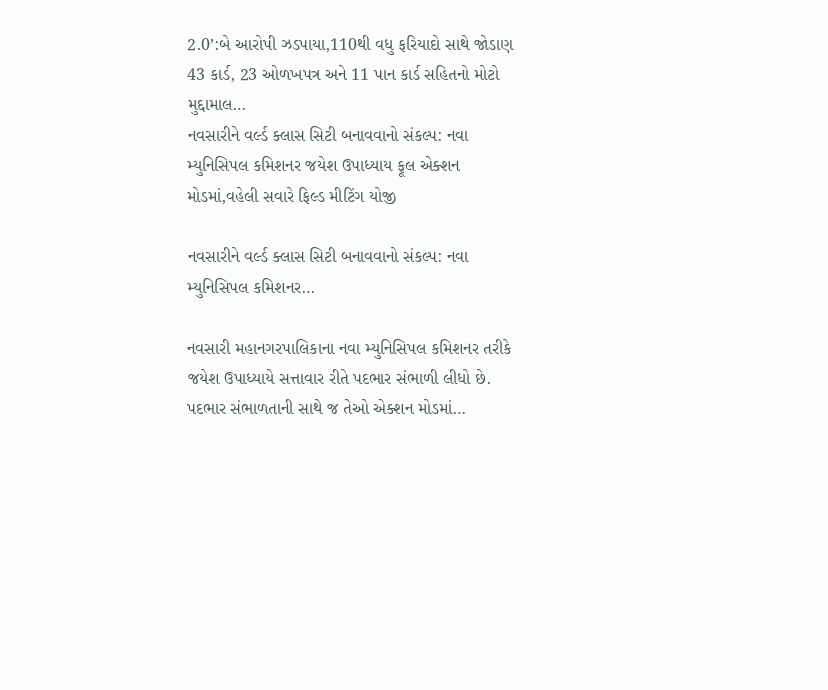2.0’:બે આરોપી ઝડપાયા,110થી વધુ ફરિયાદો સાથે જોડાણ 43 કાર્ડ, 23 ઓળખપત્ર અને 11 પાન કાર્ડ સહિતનો મોટો મુદ્દામાલ…
નવસારીને વર્લ્ડ ક્લાસ સિટી બનાવવાનો સંકલ્પ: નવા મ્યુનિસિપલ કમિશનર જયેશ ઉપાધ્યાય ફૂલ એક્શન મોડમાં,વહેલી સવારે ફિલ્ડ મીટિંગ યોજી

નવસારીને વર્લ્ડ ક્લાસ સિટી બનાવવાનો સંકલ્પ: નવા મ્યુનિસિપલ કમિશનર…

નવસારી મહાનગરપાલિકાના નવા મ્યુનિસિપલ કમિશનર તરીકે જયેશ ઉપાધ્યાયે સત્તાવાર રીતે પદભાર સંભાળી લીધો છે. પદભાર સંભાળતાની સાથે જ તેઓ એક્શન મોડમાં…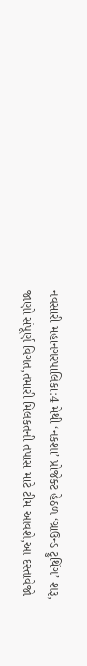નવસારી મહાનગરપાલિકા:4 મેથી ‘નકશા’ પ્રોજેક્ટ હેઠળ ‘ગ્રાઉન્ડ ટ્રુથિંગ’ શરૂ, જાણો સંપૂર્ણ વિગત,તમારી મિલકતની તપાસ માટે ટીમ આવશે,આ દસ્તાવેજો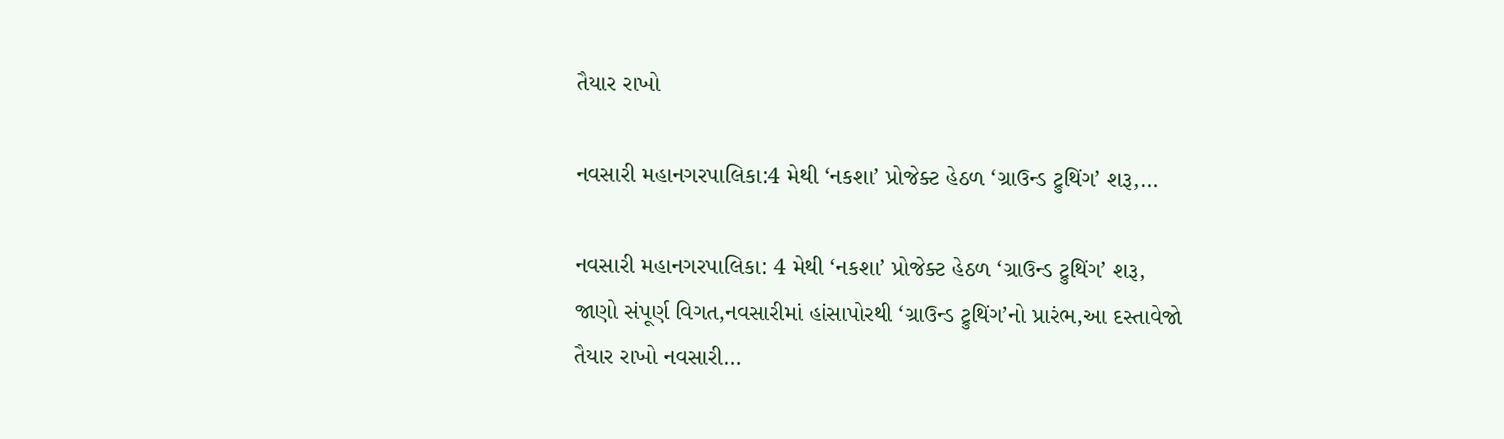તૈયાર રાખો

નવસારી મહાનગરપાલિકા:4 મેથી ‘નકશા’ પ્રોજેક્ટ હેઠળ ‘ગ્રાઉન્ડ ટ્રુથિંગ’ શરૂ,…

નવસારી મહાનગરપાલિકા: 4 મેથી ‘નકશા’ પ્રોજેક્ટ હેઠળ ‘ગ્રાઉન્ડ ટ્રુથિંગ’ શરૂ, જાણો સંપૂર્ણ વિગત,નવસારીમાં હાંસાપોરથી ‘ગ્રાઉન્ડ ટ્રુથિંગ’નો પ્રારંભ,આ દસ્તાવેજો તૈયાર રાખો નવસારી…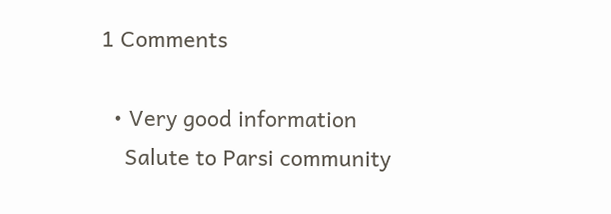1 Comments

  • Very good information
    Salute to Parsi community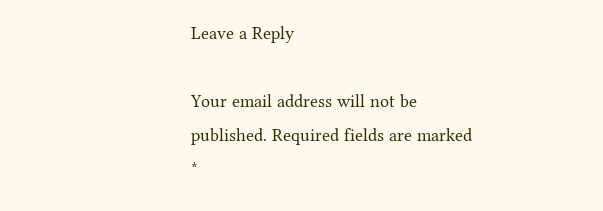Leave a Reply

Your email address will not be published. Required fields are marked *